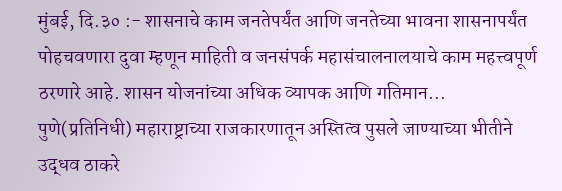मुंबई, दि.३० :- शासनाचे काम जनतेपर्यंत आणि जनतेच्या भावना शासनापर्यंत पोहचवणारा दुवा म्हणून माहिती व जनसंपर्क महासंचालनालयाचे काम महत्त्वपूर्ण ठरणारे आहे. शासन योजनांच्या अधिक व्यापक आणि गतिमान...
पुणे(प्रतिनिधी) महाराष्ट्राच्या राजकारणातून अस्तित्व पुसले जाण्याच्या भीतीने उद्धव ठाकरे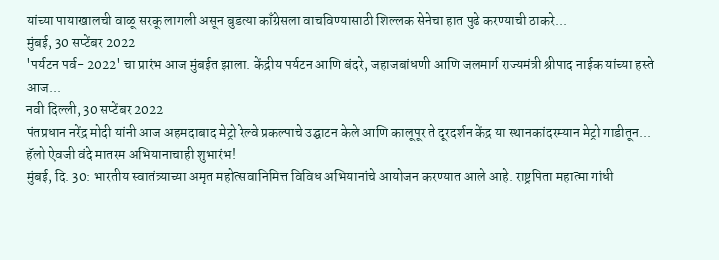यांच्या पायाखालची वाळू सरकू लागली असून बुडत्या काँग्रेसला वाचविण्यासाठी शिल्लक सेनेचा हात पुढे करण्याची ठाकरे...
मुंबई, 30 सप्टेंबर 2022
'पर्यटन पर्व- 2022' चा प्रारंभ आज मुंबईत झाला. केंद्रीय पर्यटन आणि बंदरे, जहाजबांधणी आणि जलमार्ग राज्यमंत्री श्रीपाद नाईक यांच्या हस्ते आज...
नवी दिल्ली, 30 सप्टेंबर 2022
पंतप्रधान नरेंद्र मोदी यांनी आज अहमदाबाद मेट्रो रेल्वे प्रकल्पाचे उद्घाटन केले आणि कालूपूर ते दूरदर्शन केंद्र या स्थानकांदरम्यान मेट्रो गाडीतून...
हॅलो ऐवजी वंदे मातरम अभियानाचाही शुभारंभ!
मुंबई, दि. 30: भारतीय स्वातंत्र्याच्या अमृत महोत्सवानिमित्त विविध अभियानांचे आयोजन करण्यात आले आहे. राष्ट्रपिता महात्मा गांधी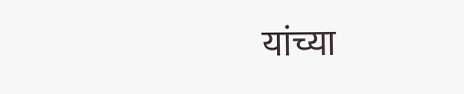यांच्या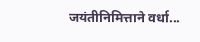जयंतीनिमित्ताने वर्धा...